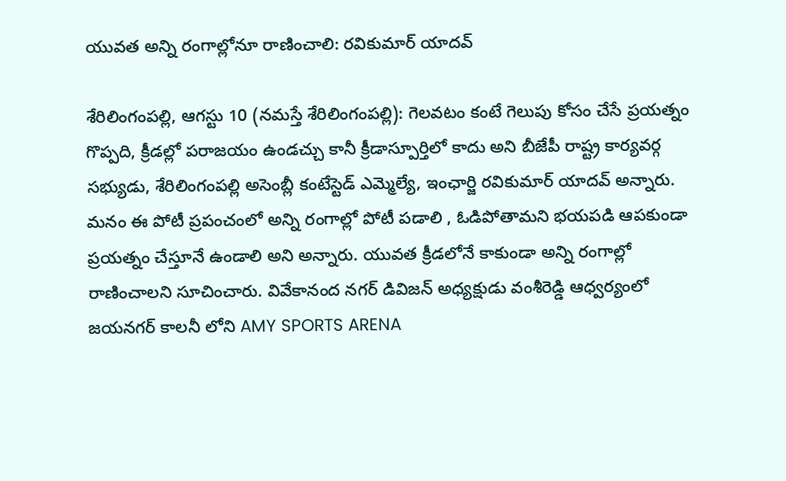యువ‌త అన్ని రంగాల్లోనూ రాణించాలి: రవికుమార్ యాదవ్

శేరిలింగంప‌ల్లి, ఆగ‌స్టు 10 (న‌మస్తే శేరిలింగంప‌ల్లి): గెలవటం కంటే గెలుపు కోసం చేసే ప్రయత్నం గొప్పది, క్రీడల్లో పరాజయం ఉండచ్చు కానీ క్రీడాస్పూర్తిలో కాదు అని బీజేపీ రాష్ట్ర కార్యవర్గ సభ్యుడు, శేరిలింగంపల్లి అసెంబ్లీ కంటేస్టెడ్ ఎమ్మెల్యే, ఇంఛార్జి రవికుమార్ యాదవ్ అన్నారు. మనం ఈ పోటీ ప్రపంచంలో అన్ని రంగాల్లో పోటీ పడాలి , ఓడిపోతామని భయపడి ఆపకుండా ప్రయత్నం చేస్తూనే ఉండాలి అని అన్నారు. యువత క్రీడలోనే కాకుండా అన్ని రంగాల్లో రాణించాల‌ని సూచించారు. వివేకానంద నగర్ డివిజన్ అధ్యక్షుడు వంశీరెడ్డి ఆధ్వర్యంలో జయనగర్ కాలనీ లోని AMY SPORTS ARENA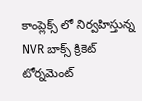కాంప్లెక్స్ లో నిర్వహిస్తున్న NVR బాక్స్ క్రికెట్ టోర్నమెంట్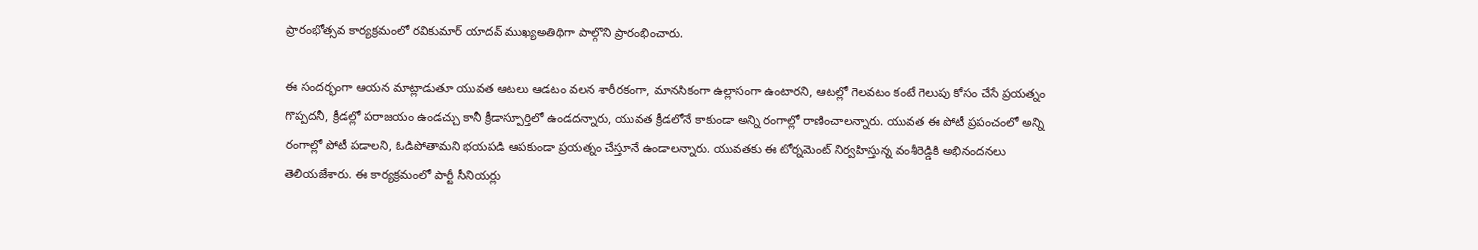ప్రారంభోత్సవ కార్యక్రమంలో రవికుమార్ యాదవ్ ముఖ్యఅతిథిగా పాల్గొని ప్రారంభించారు.

ఈ సందర్భంగా ఆయ‌న‌ మాట్లాడుతూ యువత ఆటలు ఆడటం వలన శారీరకంగా, మానసికంగా ఉల్లాసంగా ఉంటారని, ఆటల్లో గెలవటం కంటే గెలుపు కోసం చేసే ప్రయత్నం గొప్పదనీ, క్రీడల్లో పరాజయం ఉండచ్చు కానీ క్రీడాస్పూర్తిలో ఉండదన్నారు, యువత క్రీడలోనే కాకుండా అన్ని రంగాల్లో రాణించాలన్నారు. యువత ఈ పోటీ ప్రపంచంలో అన్ని రంగాల్లో పోటీ పడాలని, ఓడిపోతామని భయపడి ఆపకుండా ప్రయత్నం చేస్తూనే ఉండాలన్నారు. యువతకు ఈ టోర్నమెంట్ నిర్వహిస్తున్న వంశీరెడ్డికి అభినందనలు తెలియజేశారు. ఈ కార్యక్రమంలో పార్టీ సీనియర్లు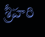శ్రీహరి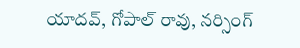యాదవ్, గోపాల్ రావు, నర్సింగ్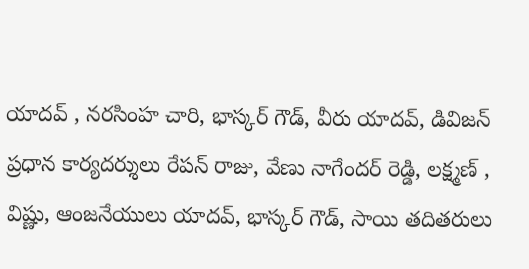యాదవ్ , నరసింహ చారి, భాస్కర్ గౌడ్, వీరు యాదవ్, డివిజన్ ప్రధాన కార్యదర్శులు రేపన్ రాజు, వేణు నాగేందర్ రెడ్డి, లక్ష్మణ్ , విష్ణు, ఆంజనేయులు యాదవ్, భాస్కర్ గౌడ్, సాయి తదితరులు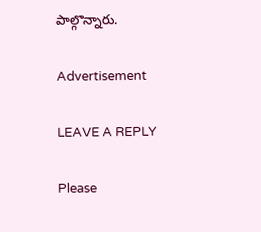పాల్గొన్నారు.

Advertisement

LEAVE A REPLY

Please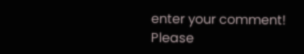enter your comment!
Please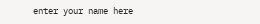enter your name here